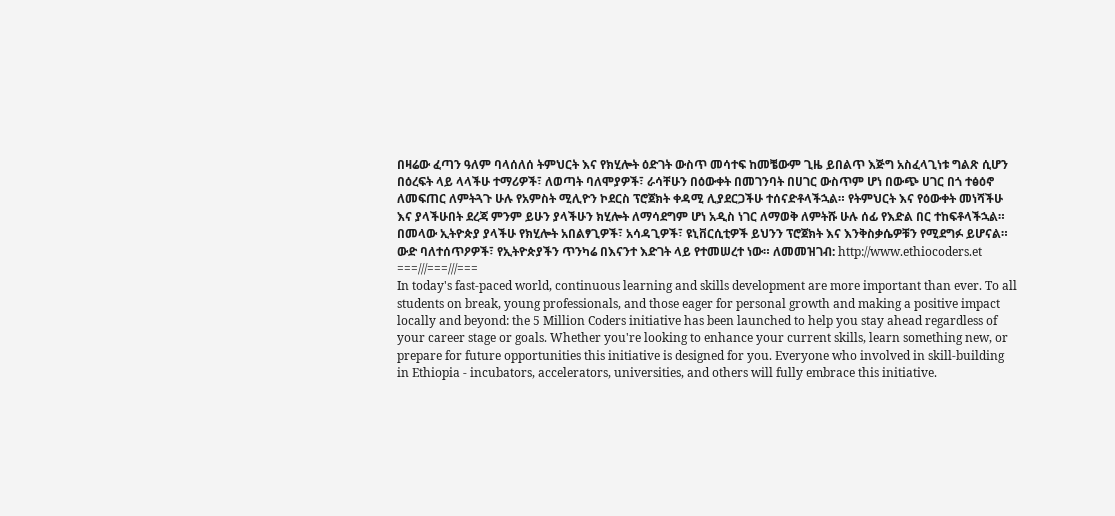በዛሬው ፈጣን ዓለም ባላሰለሰ ትምህርት እና የክሂሎት ዕድገት ውስጥ መሳተፍ ከመቼውም ጊዜ ይበልጥ እጅግ አስፈላጊነቱ ግልጽ ሲሆን በዕረፍት ላይ ላላችሁ ተማሪዎች፣ ለወጣት ባለሞያዎች፣ ራሳቸሁን በዕውቀት በመገንባት በሀገር ውስጥም ሆነ በውጭ ሀገር በጎ ተፅዕኖ ለመፍጠር ለምትጓጉ ሁሉ የአምስት ሚሊዮን ኮደርስ ፕሮጀክት ቀዳሚ ሊያደርጋችሁ ተሰናድቶላችኋል። የትምህርት እና የዕውቀት መነሻችሁ እና ያላችሁበት ደረጃ ምንም ይሁን ያላችሁን ክሂሎት ለማሳደግም ሆነ አዲስ ነገር ለማወቅ ለምትሹ ሁሉ ሰፊ የእድል በር ተከፍቶላችኋል። በመላው ኢትዮጵያ ያላችሁ የክሂሎት አበልፃጊዎች፣ አሳዳጊዎች፣ ዩኒቨርሲቲዎች ይህንን ፕሮጀክት እና እንቅስቃሴዎቹን የሚደግፉ ይሆናል።
ውድ ባለተሰጥዖዎች፣ የኢትዮጵያችን ጥንካሬ በእናንተ እድገት ላይ የተመሠረተ ነው። ለመመዝገብ: http://www.ethiocoders.et
===///===///===
In today's fast-paced world, continuous learning and skills development are more important than ever. To all students on break, young professionals, and those eager for personal growth and making a positive impact locally and beyond: the 5 Million Coders initiative has been launched to help you stay ahead regardless of your career stage or goals. Whether you're looking to enhance your current skills, learn something new, or prepare for future opportunities this initiative is designed for you. Everyone who involved in skill-building in Ethiopia - incubators, accelerators, universities, and others will fully embrace this initiative.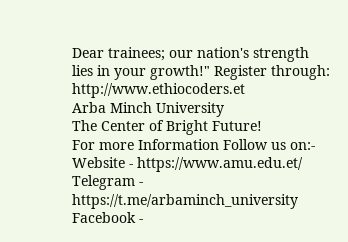Dear trainees; our nation's strength lies in your growth!" Register through: http://www.ethiocoders.et
Arba Minch University
The Center of Bright Future!
For more Information Follow us on:-
Website - https://www.amu.edu.et/
Telegram - https://t.me/arbaminch_university
Facebook -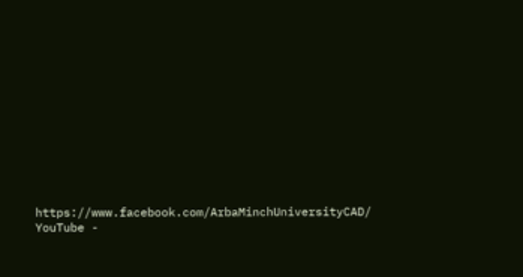https://www.facebook.com/ArbaMinchUniversityCAD/
YouTube -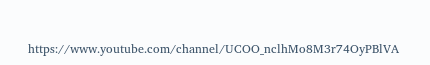https://www.youtube.com/channel/UCOO_nclhMo8M3r74OyPBlVA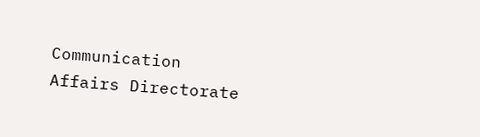Communication Affairs Directorate